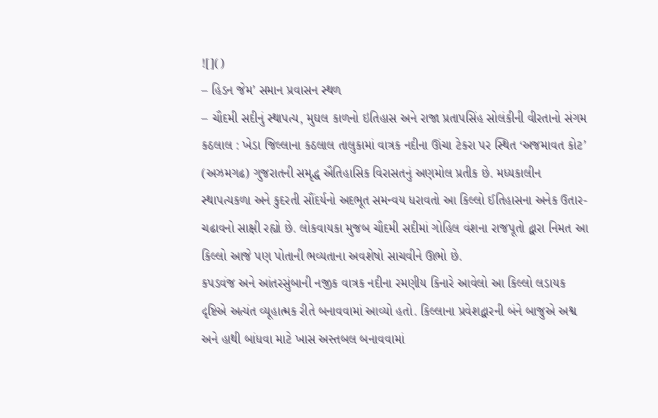![]()
– હિડન જેમ’ સમાન પ્રવાસન સ્થળ
– ચૌદમી સદીનું સ્થાપત્ય, મુઘલ કાળનો ઇતિહાસ અને રાજા પ્રતાપસિંહ સોલંકીની વીરતાનો સંગમ
કઠલાલ : ખેડા જિલ્લાના કઠલાલ તાલુકામાં વાત્રક નદીના ઊંચા ટેકરા પર સ્થિત ‘અજમાવત કોટ’ (અઝમગઢ) ગુજરાતની સમૃદ્ધ ઐતિહાસિક વિરાસતનું અણમોલ પ્રતીક છે. મધ્યકાલીન સ્થાપત્યકળા અને કુદરતી સૌંદર્યનો અદભૂત સમન્વય ધરાવતો આ કિલ્લો ઈતિહાસના અનેક ઉતાર-ચઢાવનો સાક્ષી રહ્યો છે. લોકવાયકા મુજબ ચૌદમી સદીમાં ગોહિલ વંશના રાજપૂતો દ્વારા નિમત આ કિલ્લો આજે પણ પોતાની ભવ્યતાના અવશેષો સાચવીને ઊભો છે.
કપડવંજ અને આંતરસુંબાની નજીક વાત્રક નદીના રમણીય કિનારે આવેલો આ કિલ્લો લડાયક દૃષ્ટિએ અત્યંત વ્યૂહાત્મક રીતે બનાવવામાં આવ્યો હતો. કિલ્લાના પ્રવેશદ્વારની બંને બાજુએ અશ્વ અને હાથી બાંધવા માટે ખાસ અસ્તબલ બનાવવામાં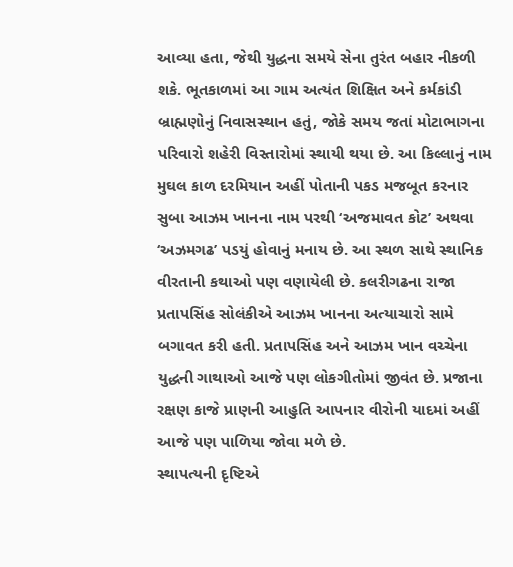આવ્યા હતા, જેથી યુદ્ધના સમયે સેના તુરંત બહાર નીકળી શકે. ભૂતકાળમાં આ ગામ અત્યંત શિક્ષિત અને કર્મકાંડી બ્રાહ્મણોનું નિવાસસ્થાન હતું, જોકે સમય જતાં મોટાભાગના પરિવારો શહેરી વિસ્તારોમાં સ્થાયી થયા છે. આ કિલ્લાનું નામ મુઘલ કાળ દરમિયાન અહીં પોતાની પકડ મજબૂત કરનાર સુબા આઝમ ખાનના નામ પરથી ‘અજમાવત કોટ’ અથવા ‘અઝમગઢ’ પડયું હોવાનું મનાય છે. આ સ્થળ સાથે સ્થાનિક વીરતાની કથાઓ પણ વણાયેલી છે. કલરીગઢના રાજા પ્રતાપસિંહ સોલંકીએ આઝમ ખાનના અત્યાચારો સામે બગાવત કરી હતી. પ્રતાપસિંહ અને આઝમ ખાન વચ્ચેના યુદ્ધની ગાથાઓ આજે પણ લોકગીતોમાં જીવંત છે. પ્રજાના રક્ષણ કાજે પ્રાણની આહુતિ આપનાર વીરોની યાદમાં અહીં આજે પણ પાળિયા જોવા મળે છે.
સ્થાપત્યની દૃષ્ટિએ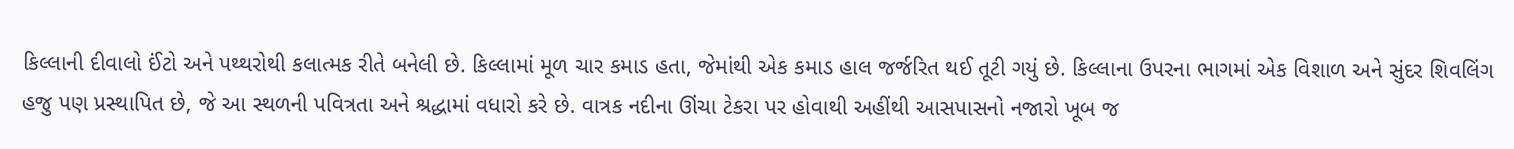કિલ્લાની દીવાલો ઈંટો અને પથ્થરોથી કલાત્મક રીતે બનેલી છે. કિલ્લામાં મૂળ ચાર કમાડ હતા, જેમાંથી એક કમાડ હાલ જર્જરિત થઈ તૂટી ગયું છે. કિલ્લાના ઉપરના ભાગમાં એક વિશાળ અને સુંદર શિવલિંગ હજુ પણ પ્રસ્થાપિત છે, જે આ સ્થળની પવિત્રતા અને શ્રદ્ધામાં વધારો કરે છે. વાત્રક નદીના ઊંચા ટેકરા પર હોવાથી અહીંથી આસપાસનો નજારો ખૂબ જ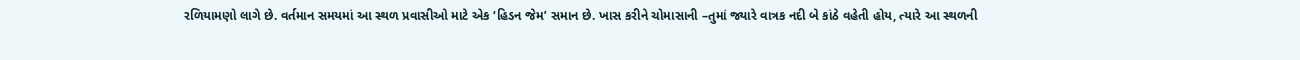રળિયામણો લાગે છે. વર્તમાન સમયમાં આ સ્થળ પ્રવાસીઓ માટે એક ‘હિડન જેમ’ સમાન છે. ખાસ કરીને ચોમાસાની –તુમાં જ્યારે વાત્રક નદી બે કાંઠે વહેતી હોય, ત્યારે આ સ્થળની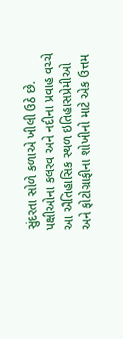સુંદરતા સોળે કળાએ ખીલી ઉઠે છે. પક્ષીઓના કલરવ અને નદીના પ્રવાહ વચ્ચે આ ઐતિહાસિક સ્થળ ઇતિહાસપ્રેમીઓ અને ફોટોગ્રાફીના શોખીનો માટે એક ઉત્તમ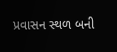પ્રવાસન સ્થળ બની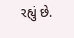રહ્યું છે.